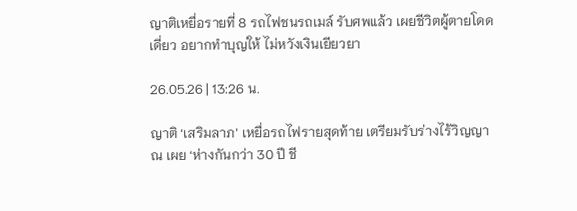ญาติเหยื่อรายที่ 8 รถไฟชนรถเมล์ รับศพแล้ว เผยชีวิตผู้ตายโดดเดี่ยว อยากทำบุญให้ ไม่หวังเงินเยียวยา

26.05.26 | 13:26 น.

ญาติ ‘เสริมลาภ’ เหยื่อรถไฟรายสุดท้าย เตรียมรับร่างไร้วิญญาณ เผย ‘ห่างกันกว่า 30 ปี ชี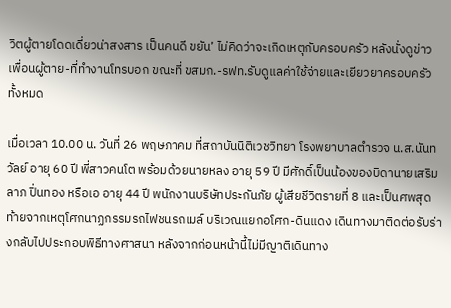วิตผู้ตายโดดเดี่ยวน่าสงสาร เป็นคนดี ขยัน’ ไม่คิดว่าจะเกิดเหตุกับครอบครัว หลังนั่งดูข่าวเพื่อนผู้ตาย-ที่ทำงานโทรบอก ขณะที่ ขสมก.-รฟท.รับดูแลค่าใช้จ่ายและเยียวยาครอบครัวทั้งหมด

เมื่อเวลา 10.00 น. วันที่ 26 พฤษภาคม ที่สถาบันนิติเวชวิทยา โรงพยาบาลตำรวจ น.ส.นันทวัลย์ อายุ 60 ปี พี่สาวคนโต พร้อมด้วยนายหลง อายุ 59 ปี มีศักดิ์เป็นน้องของบิดานายเสริมลาภ ปิ่นทอง หรือเอ อายุ 44 ปี พนักงานบริษัทประกันภัย ผู้เสียชีวิตรายที่ 8 และเป็นศพสุดท้ายจากเหตุโศกนาฏกรรมรถไฟชนรถเมล์ บริเวณแยกอโศก-ดินแดง เดินทางมาติดต่อรับร่างกลับไปประกอบพิธีทางศาสนา หลังจากก่อนหน้านี้ไม่มีญาติเดินทาง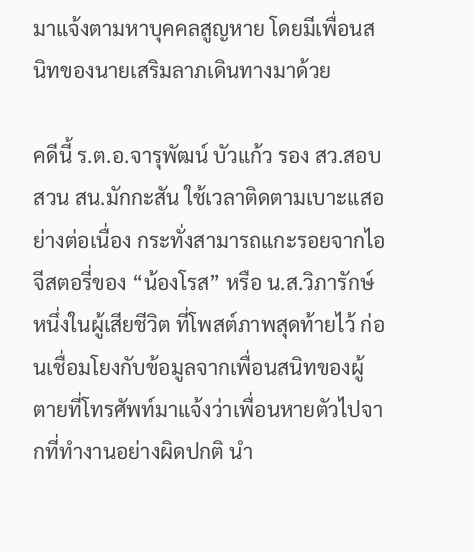มาแจ้งตามหาบุคคลสูญหาย โดยมีเพื่อนสนิทของนายเสริมลาภเดินทางมาด้วย

คดีนี้ ร.ต.อ.จารุพัฒน์ บัวแก้ว รอง สว.สอบสวน สน.มักกะสัน ใช้เวลาติดตามเบาะแสอย่างต่อเนื่อง กระทั่งสามารถแกะรอยจากไอจีสตอรี่ของ “น้องโรส” หรือ น.ส.วิภารักษ์ หนึ่งในผู้เสียชีวิต ที่โพสต์ภาพสุดท้ายไว้ ก่อนเชื่อมโยงกับข้อมูลจากเพื่อนสนิทของผู้ตายที่โทรศัพท์มาแจ้งว่าเพื่อนหายตัวไปจากที่ทำงานอย่างผิดปกติ นำ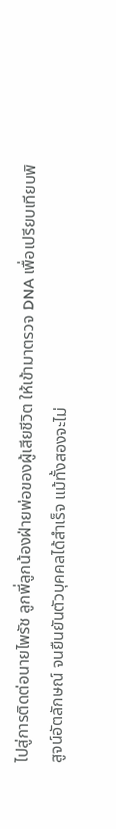ไปสู่การติดต่อนายไพรัช ลูกพี่ลูกน้องฝ่ายพ่อของผู้เสียชีวิต ให้เข้ามาตรวจ DNA เพื่อเปรียบเทียบพิสูจน์อัตลักษณ์ จนยืนยันตัวบุคคลได้สำเร็จ แม้ทั้งสองจะไม่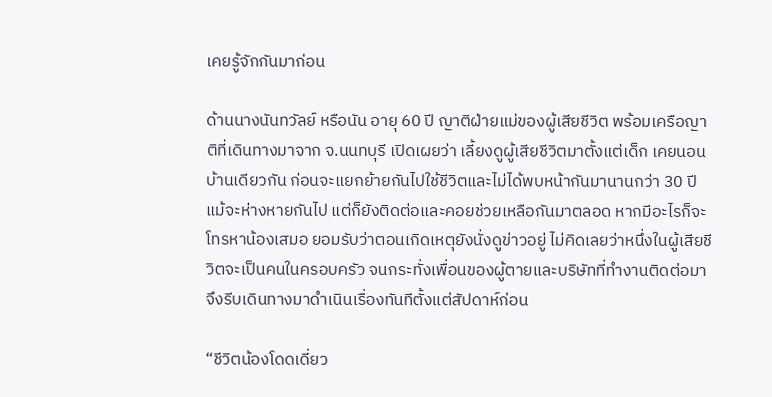เคยรู้จักกันมาก่อน

ด้านนางนันทวัลย์ หรือนัน อายุ 60 ปี ญาติฝ่ายแม่ของผู้เสียชีวิต พร้อมเครือญาติที่เดินทางมาจาก จ.นนทบุรี เปิดเผยว่า เลี้ยงดูผู้เสียชีวิตมาตั้งแต่เด็ก เคยนอนบ้านเดียวกัน ก่อนจะแยกย้ายกันไปใช้ชีวิตและไม่ได้พบหน้ากันมานานกว่า 30 ปี แม้จะห่างหายกันไป แต่ก็ยังติดต่อและคอยช่วยเหลือกันมาตลอด หากมีอะไรก็จะโทรหาน้องเสมอ ยอมรับว่าตอนเกิดเหตุยังนั่งดูข่าวอยู่ ไม่คิดเลยว่าหนึ่งในผู้เสียชีวิตจะเป็นคนในครอบครัว จนกระทั่งเพื่อนของผู้ตายและบริษัทที่ทำงานติดต่อมา จึงรีบเดินทางมาดำเนินเรื่องทันทีตั้งแต่สัปดาห์ก่อน

“ชีวิตน้องโดดเดี่ยว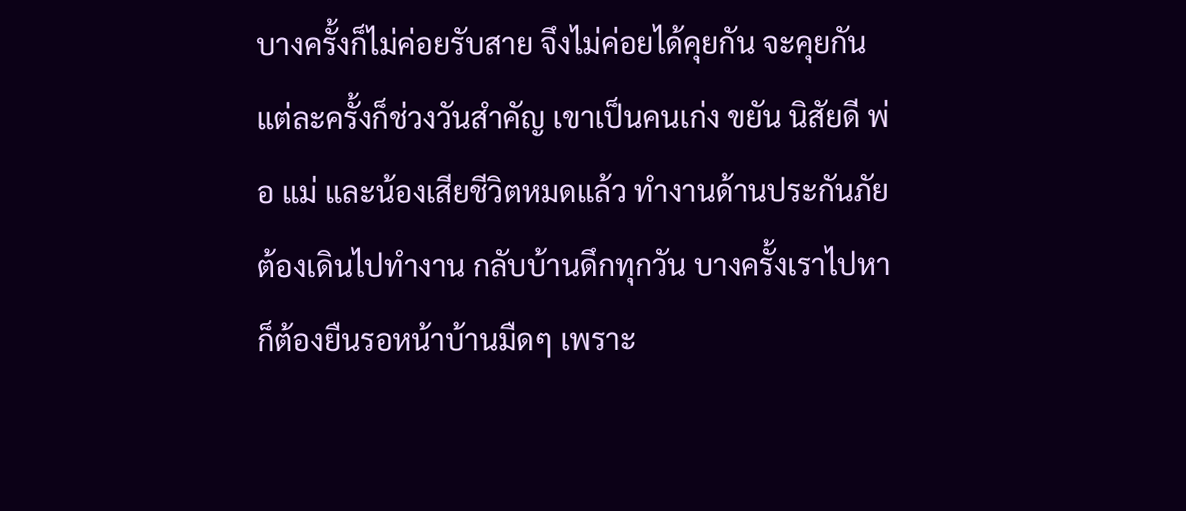บางครั้งก็ไม่ค่อยรับสาย จึงไม่ค่อยได้คุยกัน จะคุยกันแต่ละครั้งก็ช่วงวันสำคัญ เขาเป็นคนเก่ง ขยัน นิสัยดี พ่อ แม่ และน้องเสียชีวิตหมดแล้ว ทำงานด้านประกันภัย ต้องเดินไปทำงาน กลับบ้านดึกทุกวัน บางครั้งเราไปหาก็ต้องยืนรอหน้าบ้านมืดๆ เพราะ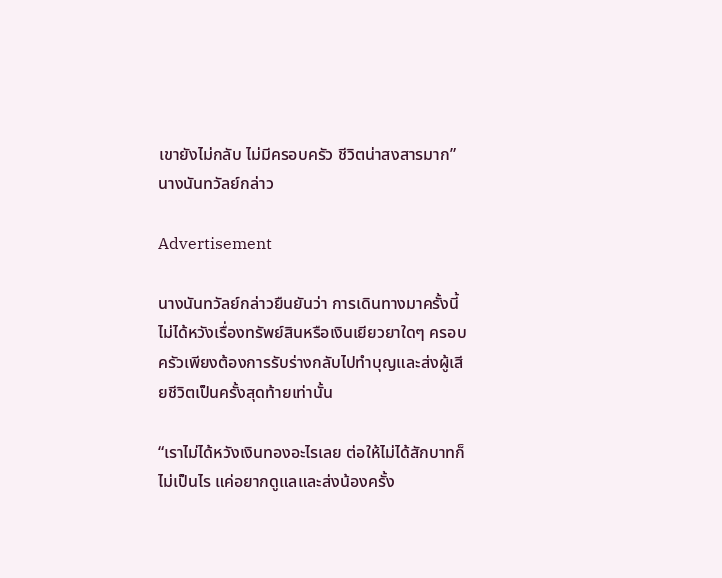เขายังไม่กลับ ไม่มีครอบครัว ชีวิตน่าสงสารมาก” นางนันทวัลย์กล่าว

Advertisement

นางนันทวัลย์กล่าวยืนยันว่า การเดินทางมาครั้งนี้ไม่ได้หวังเรื่องทรัพย์สินหรือเงินเยียวยาใดๆ ครอบครัวเพียงต้องการรับร่างกลับไปทำบุญและส่งผู้เสียชีวิตเป็นครั้งสุดท้ายเท่านั้น

“เราไม่ได้หวังเงินทองอะไรเลย ต่อให้ไม่ได้สักบาทก็ไม่เป็นไร แค่อยากดูแลและส่งน้องครั้ง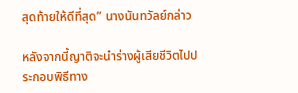สุดท้ายให้ดีที่สุด” นางนันทวัลย์กล่าว

หลังจากนี้ญาติจะนำร่างผู้เสียชีวิตไปประกอบพิธีทาง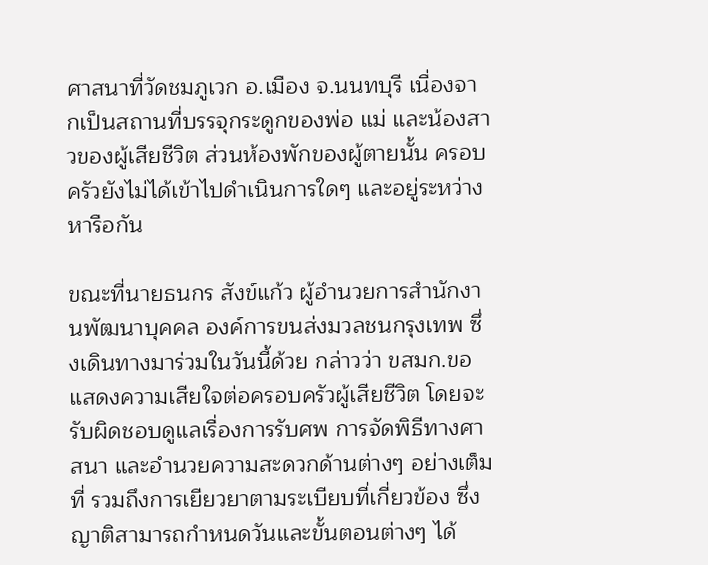ศาสนาที่วัดชมภูเวก อ.เมือง จ.นนทบุรี เนื่องจากเป็นสถานที่บรรจุกระดูกของพ่อ แม่ และน้องสาวของผู้เสียชีวิต ส่วนห้องพักของผู้ตายนั้น ครอบครัวยังไม่ได้เข้าไปดำเนินการใดๆ และอยู่ระหว่างหารือกัน

ขณะที่นายธนกร สังข์แก้ว ผู้อำนวยการสำนักงานพัฒนาบุคคล องค์การขนส่งมวลชนกรุงเทพ ซึ่งเดินทางมาร่วมในวันนี้ด้วย กล่าวว่า ขสมก.ขอแสดงความเสียใจต่อครอบครัวผู้เสียชีวิต โดยจะรับผิดชอบดูแลเรื่องการรับศพ การจัดพิธีทางศาสนา และอำนวยความสะดวกด้านต่างๆ อย่างเต็มที่ รวมถึงการเยียวยาตามระเบียบที่เกี่ยวข้อง ซึ่งญาติสามารถกำหนดวันและขั้นตอนต่างๆ ได้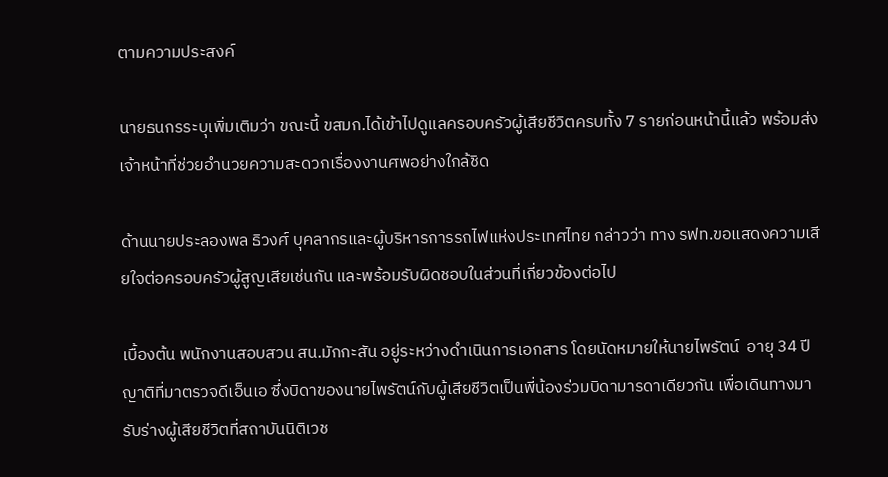ตามความประสงค์

นายธนกรระบุเพิ่มเติมว่า ขณะนี้ ขสมก.ได้เข้าไปดูแลครอบครัวผู้เสียชีวิตครบทั้ง 7 รายก่อนหน้านี้แล้ว พร้อมส่งเจ้าหน้าที่ช่วยอำนวยความสะดวกเรื่องงานศพอย่างใกล้ชิด

ด้านนายประลองพล ธิวงศ์ บุคลากรและผู้บริหารการรถไฟแห่งประเทศไทย กล่าวว่า ทาง รฟท.ขอแสดงความเสียใจต่อครอบครัวผู้สูญเสียเช่นกัน และพร้อมรับผิดชอบในส่วนที่เกี่ยวข้องต่อไป

เบื้องต้น พนักงานสอบสวน สน.มักกะสัน อยู่ระหว่างดำเนินการเอกสาร โดยนัดหมายให้นายไพรัตน์  อายุ 34 ปี ญาติที่มาตรวจดีเอ็นเอ ซึ่งบิดาของนายไพรัตน์กับผู้เสียชีวิตเป็นพี่น้องร่วมบิดามารดาเดียวกัน เพื่อเดินทางมารับร่างผู้เสียชีวิตที่สถาบันนิติเวช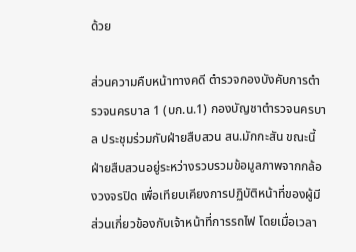ด้วย

ส่วนความคืบหน้าทางคดี ตำรวจกองบังคับการตำรวจนครบาล 1 (บก.น.1) กองบัญชาตำรวจนครบาล ประชุมร่วมกับฝ่ายสืบสวน สน.มักกะสัน ขณะนี้ฝ่ายสืบสวนอยู่ระหว่างรวบรวมข้อมูลภาพจากกล้องวงจรปิด เพื่อเทียบเคียงการปฏิบัติหน้าที่ของผู้มีส่วนเกี่ยวข้องกับเจ้าหน้าที่การรถไฟ โดยเมื่อเวลา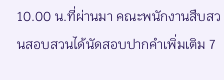10.00 น.ที่ผ่านมา คณะพนักงานสืบสวนสอบสวนได้นัดสอบปากคำเพิ่มเติม 7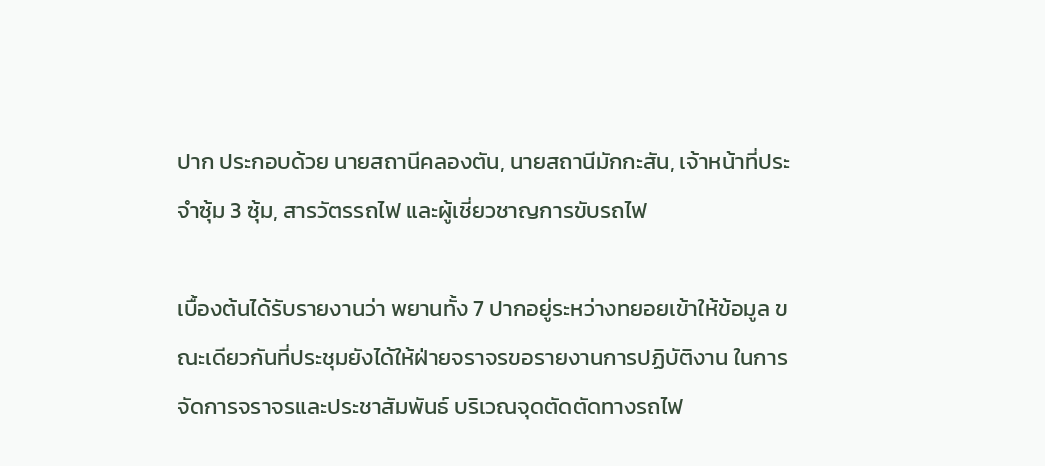ปาก ประกอบด้วย นายสถานีคลองตัน, นายสถานีมักกะสัน, เจ้าหน้าที่ประจำซุ้ม 3 ซุ้ม, สารวัตรรถไฟ และผู้เชี่ยวชาญการขับรถไฟ

เบื้องต้นได้รับรายงานว่า พยานทั้ง 7 ปากอยู่ระหว่างทยอยเข้าให้ข้อมูล ขณะเดียวกันที่ประชุมยังได้ให้ฝ่ายจราจรขอรายงานการปฏิบัติงาน ในการจัดการจราจรและประชาสัมพันธ์ บริเวณจุดตัดตัดทางรถไฟ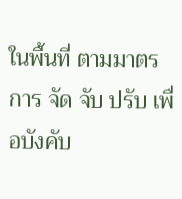ในพื้นที่ ตามมาตรการ จัด จับ ปรับ เพื่อบังคับ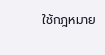ใช้กฎหมาย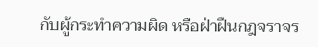กับผู้กระทำความผิด หรือฝ่าฝืนกฎจราจร